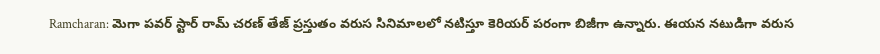Ramcharan: మెగా పవర్ స్టార్ రామ్ చరణ్ తేజ్ ప్రస్తుతం వరుస సినిమాలలో నటిస్తూ కెరియర్ పరంగా బిజీగా ఉన్నారు. ఈయన నటుడిగా వరుస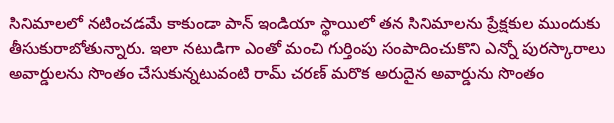సినిమాలలో నటించడమే కాకుండా పాన్ ఇండియా స్థాయిలో తన సినిమాలను ప్రేక్షకుల ముందుకు తీసుకురాబోతున్నారు. ఇలా నటుడిగా ఎంతో మంచి గుర్తింపు సంపాదించుకొని ఎన్నో పురస్కారాలు అవార్డులను సొంతం చేసుకున్నటువంటి రామ్ చరణ్ మరొక అరుదైన అవార్డును సొంతం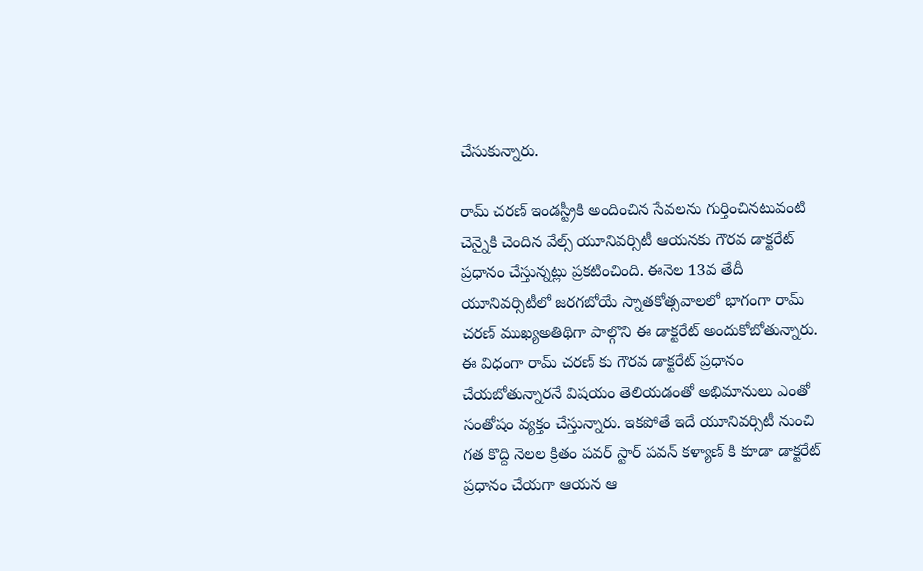చేసుకున్నారు.

రామ్ చరణ్ ఇండస్ట్రీకి అందించిన సేవలను గుర్తించినటువంటి చెన్నైకి చెందిన వేల్స్ యూనివర్సిటీ ఆయనకు గౌరవ డాక్టరేట్ ప్రధానం చేస్తున్నట్లు ప్రకటించింది. ఈనెల 13వ తేదీ యూనివర్సిటీలో జరగబోయే స్నాతకోత్సవాలలో భాగంగా రామ్ చరణ్ ముఖ్యఅతిథిగా పాల్గొని ఈ డాక్టరేట్ అందుకోబోతున్నారు.
ఈ విధంగా రామ్ చరణ్ కు గౌరవ డాక్టరేట్ ప్రధానం చేయబోతున్నారనే విషయం తెలియడంతో అభిమానులు ఎంతో సంతోషం వ్యక్తం చేస్తున్నారు. ఇకపోతే ఇదే యూనివర్సిటీ నుంచి గత కొద్ది నెలల క్రితం పవర్ స్టార్ పవన్ కళ్యాణ్ కి కూడా డాక్టరేట్ ప్రధానం చేయగా ఆయన ఆ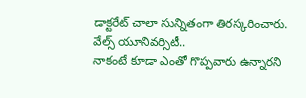డాక్టరేట్ చాలా సున్నితంగా తిరస్కరించారు.
వేల్స్ యూనివర్సిటీ..
నాకంటే కూడా ఎంతో గొప్పవారు ఉన్నారని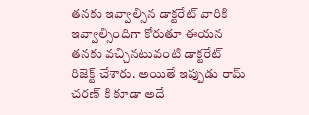తనకు ఇవ్వాల్సిన డాక్టరేట్ వారికి ఇవ్వాల్సిందిగా కోరుతూ ఈయన తనకు వచ్చినటువంటి డాక్టరేట్ రిజెక్ట్ చేశారు. అయితే ఇప్పుడు రామ్ చరణ్ కి కూడా అదే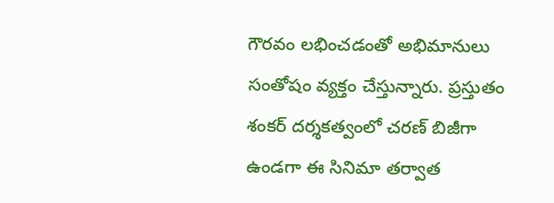గౌరవం లభించడంతో అభిమానులు సంతోషం వ్యక్తం చేస్తున్నారు. ప్రస్తుతం శంకర్ దర్శకత్వంలో చరణ్ బిజీగా ఉండగా ఈ సినిమా తర్వాత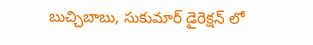బుచ్చిబాబు, సుకుమార్ డైరెక్షన్ లో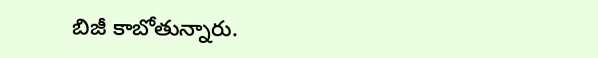బిజీ కాబోతున్నారు.